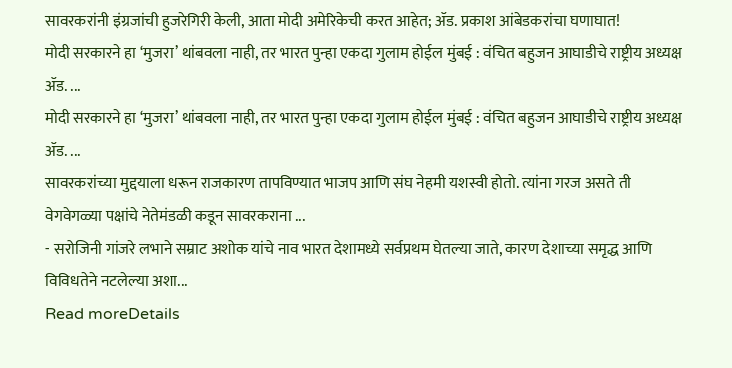सावरकरांनी इंग्रजांची हुजरेगिरी केली, आता मोदी अमेरिकेची करत आहेत; ॲड. प्रकाश आंबेडकरांचा घणाघात!
मोदी सरकारने हा ‘मुजरा’ थांबवला नाही, तर भारत पुन्हा एकदा गुलाम होईल मुंबई : वंचित बहुजन आघाडीचे राष्ट्रीय अध्यक्ष ॲड. ...
मोदी सरकारने हा ‘मुजरा’ थांबवला नाही, तर भारत पुन्हा एकदा गुलाम होईल मुंबई : वंचित बहुजन आघाडीचे राष्ट्रीय अध्यक्ष ॲड. ...
सावरकरांच्या मुद्दयाला धरून राजकारण तापविण्यात भाजप आणि संघ नेहमी यशस्वी होतो. त्यांना गरज असते ती वेगवेगळ्या पक्षांचे नेतेमंडळी कडून सावरकराना ...
- सरोजिनी गांजरे लभाने सम्राट अशोक यांचे नाव भारत देशामध्ये सर्वप्रथम घेतल्या जाते, कारण देशाच्या समृद्ध आणि विविधतेने नटलेल्या अशा...
Read moreDetails